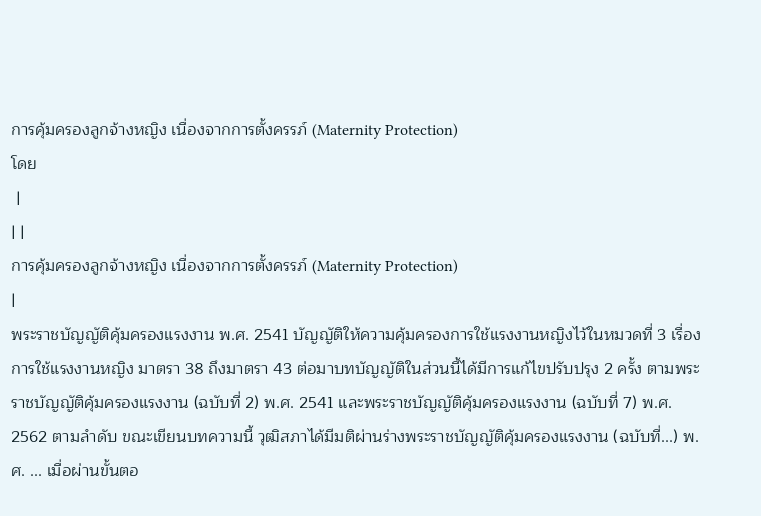การคุ้มครองลูกจ้างหญิง เนื่องจากการตั้งครรภ์ (Maternity Protection)
โดย
 |
| |
การคุ้มครองลูกจ้างหญิง เนื่องจากการตั้งครรภ์ (Maternity Protection)
|
พระราชบัญญัติคุ้มครองแรงงาน พ.ศ. 2541 บัญญัติให้ความคุ้มครองการใช้แรงงานหญิงไว้ในหมวดที่ 3 เรื่อง การใช้แรงงานหญิง มาตรา 38 ถึงมาตรา 43 ต่อมาบทบัญญัติในส่วนนี้ได้มีการแก้ไขปรับปรุง 2 ครั้ง ตามพระราชบัญญัติคุ้มครองแรงงาน (ฉบับที่ 2) พ.ศ. 2541 และพระราชบัญญัติคุ้มครองแรงงาน (ฉบับที่ 7) พ.ศ. 2562 ตามลำดับ ขณะเขียนบทความนี้ วุฒิสภาได้มีมติผ่านร่างพระราชบัญญัติคุ้มครองแรงงาน (ฉบับที่...) พ.ศ. ... เมื่อผ่านขั้นตอ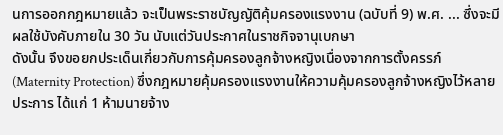นการออกกฎหมายแล้ว จะเป็นพระราชบัญญัติคุ้มครองแรงงาน (ฉบับที่ 9) พ.ศ. ... ซึ่งจะมีผลใช้บังคับภายใน 30 วัน นับแต่วันประกาศในราชกิจจานุเบกษา
ดังนั้น จึงขอยกประเด็นเกี่ยวกับการคุ้มครองลูกจ้างหญิงเนื่องจากการตั้งครรภ์ (Maternity Protection) ซึ่งกฎหมายคุ้มครองแรงงานให้ความคุ้มครองลูกจ้างหญิงไว้หลายประการ ได้แก่ 1 ห้ามนายจ้าง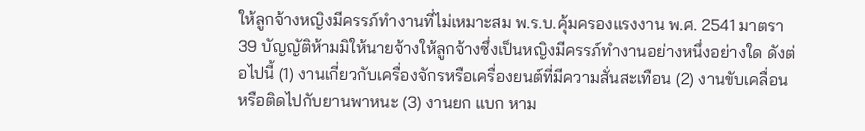ให้ลูกจ้างหญิงมีครรภ์ทำงานที่ไม่เหมาะสม พ.ร.บ.คุ้มครองแรงงาน พ.ศ. 2541 มาตรา 39 บัญญัติห้ามมิให้นายจ้างให้ลูกจ้างซึ่งเป็นหญิงมีครรภ์ทำงานอย่างหนึ่งอย่างใด ดังต่อไปนี้ (1) งานเกี่ยวกับเครื่องจักรหรือเครื่องยนต์ที่มีความสั่นสะเทือน (2) งานขับเคลื่อนหรือติดไปกับยานพาหนะ (3) งานยก แบก หาม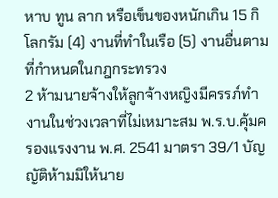หาบ ทูน ลาก หรือเข็นของหนักเกิน 15 กิโลกรัม (4) งานที่ทำในเรือ (5) งานอื่นตามที่กำหนดในกฎกระทรวง
2 ห้ามนายจ้างให้ลูกจ้างหญิงมีครรภ์ทำงานในช่วงเวลาที่ไม่เหมาะสม พ.ร.บ.คุ้มครองแรงงาน พ.ศ. 2541 มาตรา 39/1 บัญญัติห้ามมิให้นาย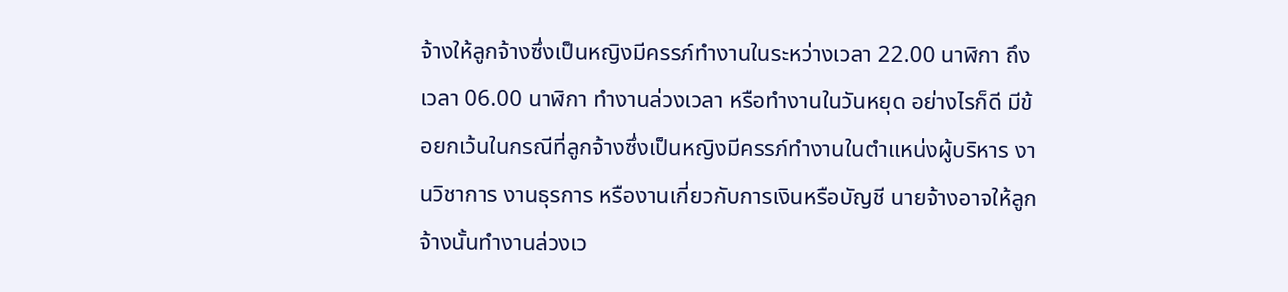จ้างให้ลูกจ้างซึ่งเป็นหญิงมีครรภ์ทำงานในระหว่างเวลา 22.00 นาฬิกา ถึงเวลา 06.00 นาฬิกา ทำงานล่วงเวลา หรือทำงานในวันหยุด อย่างไรก็ดี มีข้อยกเว้นในกรณีที่ลูกจ้างซึ่งเป็นหญิงมีครรภ์ทำงานในตำแหน่งผู้บริหาร งานวิชาการ งานธุรการ หรืองานเกี่ยวกับการเงินหรือบัญชี นายจ้างอาจให้ลูกจ้างนั้นทำงานล่วงเว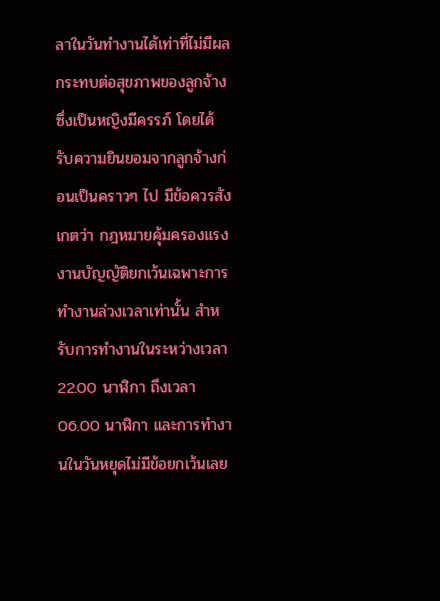ลาในวันทำงานได้เท่าที่ไม่มีผลกระทบต่อสุขภาพของลูกจ้างซึ่งเป็นหญิงมีครรภ์ โดยได้รับความยินยอมจากลูกจ้างก่อนเป็นคราวๆ ไป มีข้อควรสังเกตว่า กฎหมายคุ้มครองแรงงานบัญญัติยกเว้นเฉพาะการทำงานล่วงเวลาเท่านั้น สำหรับการทำงานในระหว่างเวลา 22.00 นาฬิกา ถึงเวลา 06.00 นาฬิกา และการทำงานในวันหยุดไม่มีข้อยกเว้นเลย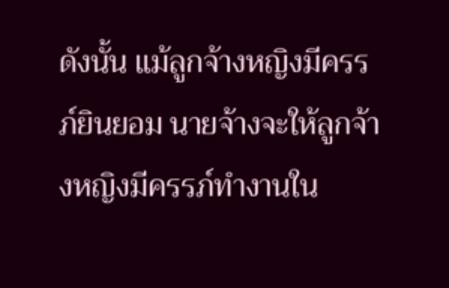ดังนั้น แม้ลูกจ้างหญิงมีครรภ์ยินยอม นายจ้างจะให้ลูกจ้างหญิงมีครรภ์ทำงานใน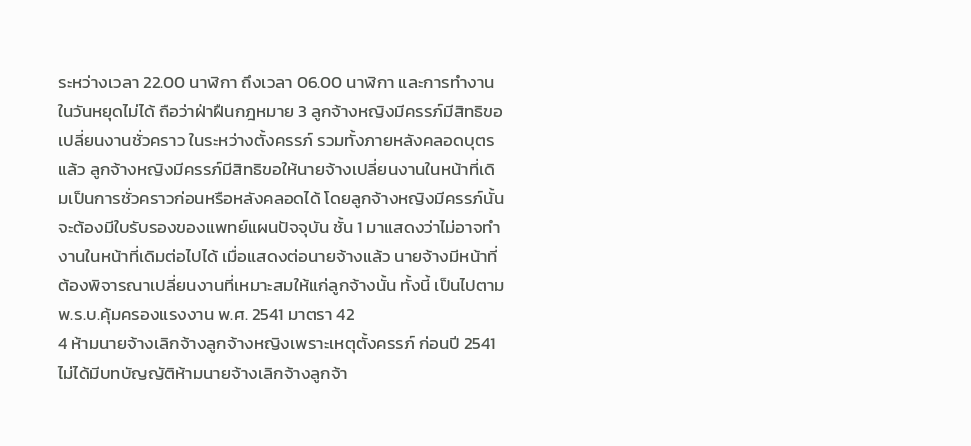ระหว่างเวลา 22.00 นาฬิกา ถึงเวลา 06.00 นาฬิกา และการทำงานในวันหยุดไม่ได้ ถือว่าฝ่าฝืนกฎหมาย 3 ลูกจ้างหญิงมีครรภ์มีสิทธิขอเปลี่ยนงานชั่วคราว ในระหว่างตั้งครรภ์ รวมทั้งภายหลังคลอดบุตรแล้ว ลูกจ้างหญิงมีครรภ์มีสิทธิขอให้นายจ้างเปลี่ยนงานในหน้าที่เดิมเป็นการชั่วคราวก่อนหรือหลังคลอดได้ โดยลูกจ้างหญิงมีครรภ์นั้นจะต้องมีใบรับรองของแพทย์แผนปัจจุบัน ชั้น 1 มาแสดงว่าไม่อาจทำงานในหน้าที่เดิมต่อไปได้ เมื่อแสดงต่อนายจ้างแล้ว นายจ้างมีหน้าที่ต้องพิจารณาเปลี่ยนงานที่เหมาะสมให้แก่ลูกจ้างนั้น ทั้งนี้ เป็นไปตาม พ.ร.บ.คุ้มครองแรงงาน พ.ศ. 2541 มาตรา 42
4 ห้ามนายจ้างเลิกจ้างลูกจ้างหญิงเพราะเหตุตั้งครรภ์ ก่อนปี 2541 ไม่ได้มีบทบัญญัติห้ามนายจ้างเลิกจ้างลูกจ้า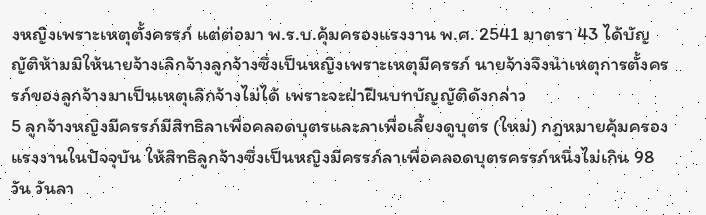งหญิงเพราะเหตุตั้งครรภ์ แต่ต่อมา พ.ร.บ.คุ้มครองแรงงาน พ.ศ. 2541 มาตรา 43 ได้บัญญัติห้ามมิให้นายจ้างเลิกจ้างลูกจ้างซึ่งเป็นหญิงเพราะเหตุมีครรภ์ นายจ้างจึงนำเหตุการตั้งครรภ์ของลูกจ้างมาเป็นเหตุเลิกจ้างไม่ได้ เพราะจะฝ่าฝืนบทบัญญัติดังกล่าว
5 ลูกจ้างหญิงมีครรภ์มีสิทธิลาเพื่อคลอดบุตรและลาเพื่อเลี้ยงดูบุตร (ใหม่) กฎหมายคุ้มครองแรงงานในปัจจุบัน ให้สิทธิลูกจ้างซึ่งเป็นหญิงมีครรภ์ลาเพื่อคลอดบุตรครรภ์หนึ่งไม่เกิน 98 วัน วันลา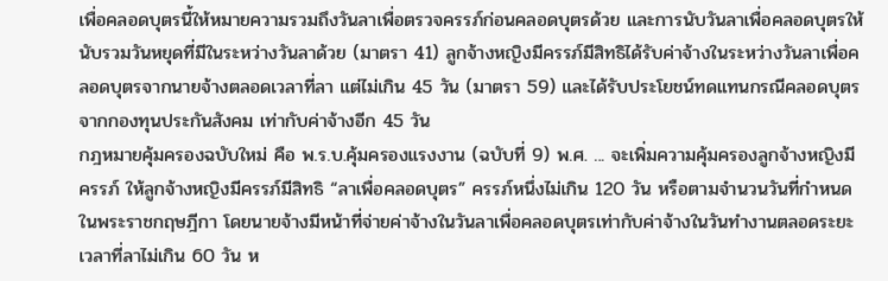เพื่อคลอดบุตรนี้ให้หมายความรวมถึงวันลาเพื่อตรวจครรภ์ก่อนคลอดบุตรด้วย และการนับวันลาเพื่อคลอดบุตรให้นับรวมวันหยุดที่มีในระหว่างวันลาด้วย (มาตรา 41) ลูกจ้างหญิงมีครรภ์มีสิทธิได้รับค่าจ้างในระหว่างวันลาเพื่อคลอดบุตรจากนายจ้างตลอดเวลาที่ลา แต่ไม่เกิน 45 วัน (มาตรา 59) และได้รับประโยชน์ทดแทนกรณีคลอดบุตรจากกองทุนประกันสังคม เท่ากับค่าจ้างอีก 45 วัน
กฎหมายคุ้มครองฉบับใหม่ คือ พ.ร.บ.คุ้มครองแรงงาน (ฉบับที่ 9) พ.ศ. ... จะเพิ่มความคุ้มครองลูกจ้างหญิงมีครรภ์ ให้ลูกจ้างหญิงมีครรภ์มีสิทธิ “ลาเพื่อคลอดบุตร” ครรภ์หนึ่งไม่เกิน 120 วัน หรือตามจำนวนวันที่กำหนดในพระราชกฤษฎีกา โดยนายจ้างมีหน้าที่จ่ายค่าจ้างในวันลาเพื่อคลอดบุตรเท่ากับค่าจ้างในวันทำงานตลอดระยะเวลาที่ลาไม่เกิน 60 วัน ห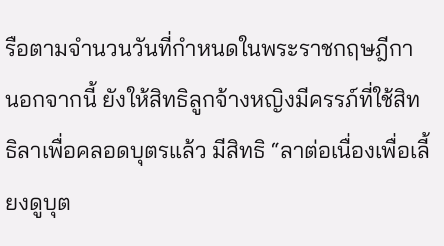รือตามจำนวนวันที่กำหนดในพระราชกฤษฎีกา นอกจากนี้ ยังให้สิทธิลูกจ้างหญิงมีครรภ์ที่ใช้สิทธิลาเพื่อคลอดบุตรแล้ว มีสิทธิ “ลาต่อเนื่องเพื่อเลี้ยงดูบุต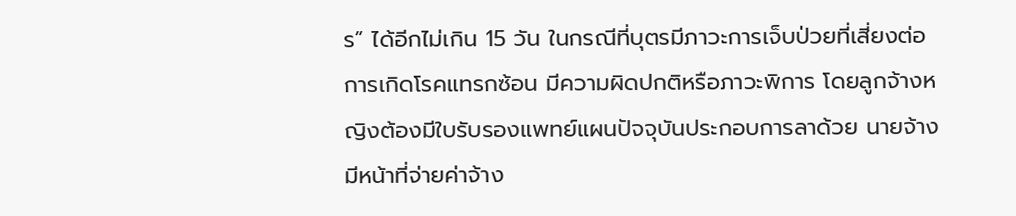ร” ได้อีกไม่เกิน 15 วัน ในกรณีที่บุตรมีภาวะการเจ็บป่วยที่เสี่ยงต่อการเกิดโรคแทรกซ้อน มีความผิดปกติหรือภาวะพิการ โดยลูกจ้างหญิงต้องมีใบรับรองแพทย์แผนปัจจุบันประกอบการลาด้วย นายจ้างมีหน้าที่จ่ายค่าจ้าง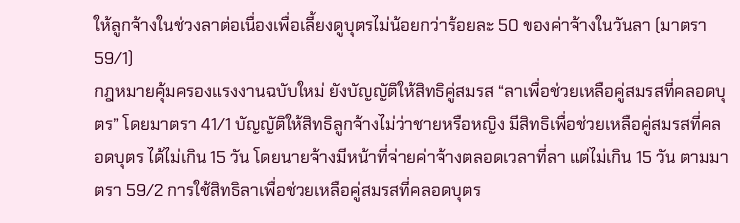ให้ลูกจ้างในช่วงลาต่อเนื่องเพื่อเลี้ยงดูบุตรไม่น้อยกว่าร้อยละ 50 ของค่าจ้างในวันลา (มาตรา 59/1)
กฎหมายคุ้มครองแรงงานฉบับใหม่ ยังบัญญัติให้สิทธิคู่สมรส “ลาเพื่อช่วยเหลือคู่สมรสที่คลอดบุตร” โดยมาตรา 41/1 บัญญัติให้สิทธิลูกจ้างไม่ว่าชายหรือหญิง มีสิทธิเพื่อช่วยเหลือคู่สมรสที่คลอดบุตร ได้ไม่เกิน 15 วัน โดยนายจ้างมีหน้าที่จ่ายค่าจ้างตลอดเวลาที่ลา แต่ไม่เกิน 15 วัน ตามมาตรา 59/2 การใช้สิทธิลาเพื่อช่วยเหลือคู่สมรสที่คลอดบุตร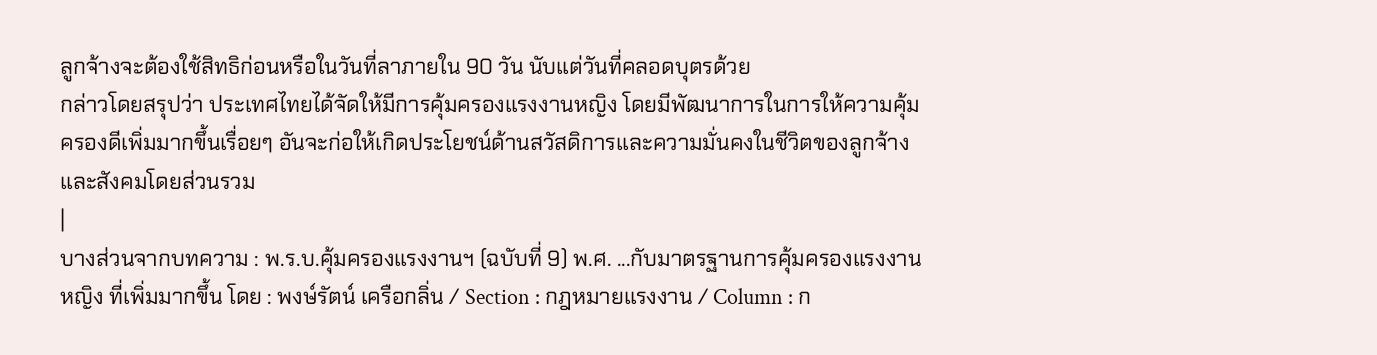ลูกจ้างจะต้องใช้สิทธิก่อนหรือในวันที่ลาภายใน 90 วัน นับแต่วันที่คลอดบุตรด้วย
กล่าวโดยสรุปว่า ประเทศไทยได้จัดให้มีการคุ้มครองแรงงานหญิง โดยมีพัฒนาการในการให้ความคุ้มครองดีเพิ่มมากขึ้นเรื่อยๆ อันจะก่อให้เกิดประโยชน์ด้านสวัสดิการและความมั่นคงในชีวิตของลูกจ้างและสังคมโดยส่วนรวม
|
บางส่วนจากบทความ : พ.ร.บ.คุ้มครองแรงงานฯ (ฉบับที่ 9) พ.ศ. ...กับมาตรฐานการคุ้มครองแรงงานหญิง ที่เพิ่มมากขึ้น โดย : พงษ์รัตน์ เครือกลิ่น / Section : กฎหมายแรงงาน / Column : ก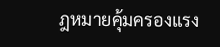ฎหมายคุ้มครองแรง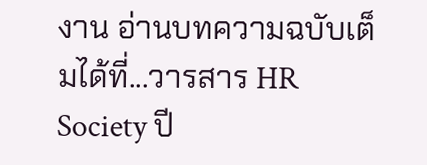งาน อ่านบทความฉบับเต็มได้ที่...วารสาร HR Society ปี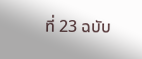ที่ 23 ฉบับ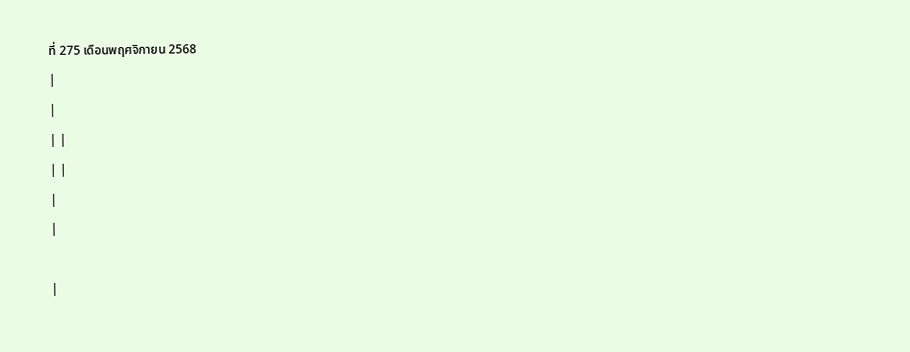ที่ 275 เดือนพฤศจิกายน 2568
|
|
| |
| |
|
|

|